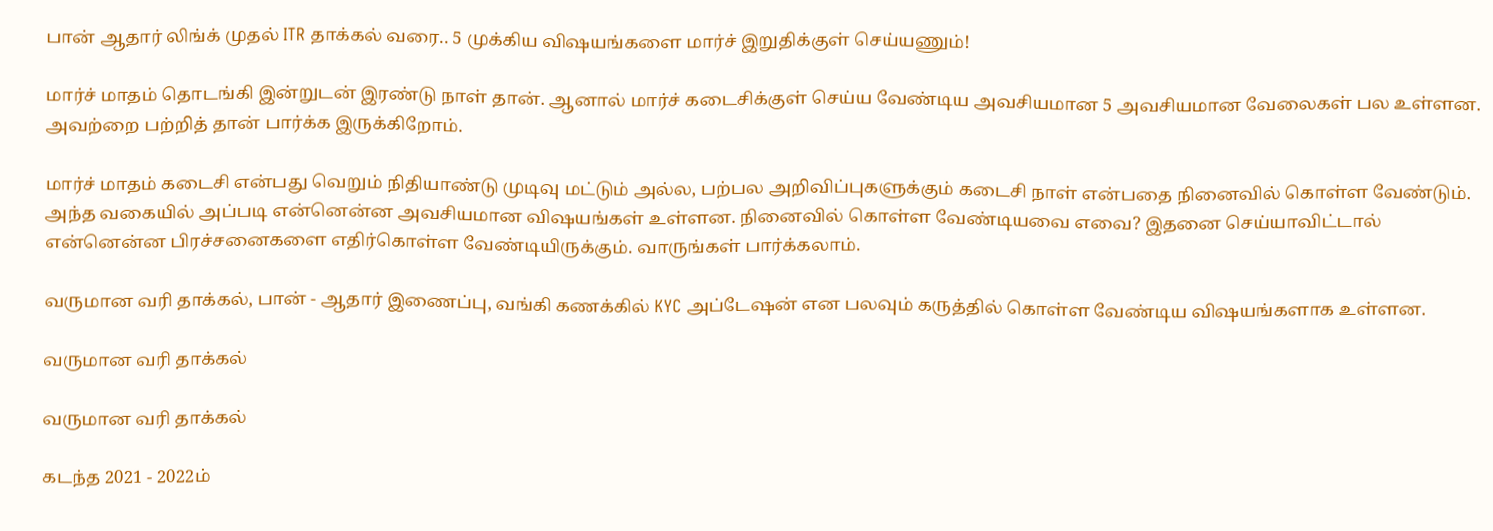பான் ஆதார் லிங்க் முதல் ITR தாக்கல் வரை.. 5 முக்கிய விஷயங்களை மார்ச் இறுதிக்குள் செய்யணும்!

மார்ச் மாதம் தொடங்கி இன்றுடன் இரண்டு நாள் தான். ஆனால் மார்ச் கடைசிக்குள் செய்ய வேண்டிய அவசியமான 5 அவசியமான வேலைகள் பல உள்ளன. அவற்றை பற்றித் தான் பார்க்க இருக்கிறோம்.

மார்ச் மாதம் கடைசி என்பது வெறும் நிதியாண்டு முடிவு மட்டும் அல்ல, பற்பல அறிவிப்புகளுக்கும் கடைசி நாள் என்பதை நினைவில் கொள்ள வேண்டும். அந்த வகையில் அப்படி என்னென்ன அவசியமான விஷயங்கள் உள்ளன. நினைவில் கொள்ள வேண்டியவை எவை? இதனை செய்யாவிட்டால் என்னென்ன பிரச்சனைகளை எதிர்கொள்ள வேண்டியிருக்கும். வாருங்கள் பார்க்கலாம்.

வருமான வரி தாக்கல், பான் - ஆதார் இணைப்பு, வங்கி கணக்கில் KYC அப்டேஷன் என பலவும் கருத்தில் கொள்ள வேண்டிய விஷயங்களாக உள்ளன.

வருமான வரி தாக்கல்

வருமான வரி தாக்கல்

கடந்த 2021 - 2022ம்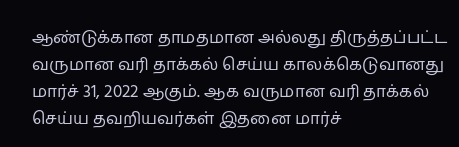ஆண்டுக்கான தாமதமான அல்லது திருத்தப்பட்ட வருமான வரி தாக்கல் செய்ய காலக்கெடுவானது மார்ச் 31, 2022 ஆகும். ஆக வருமான வரி தாக்கல் செய்ய தவறியவர்கள் இதனை மார்ச்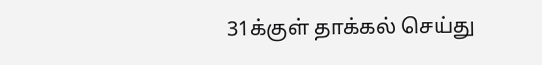31க்குள் தாக்கல் செய்து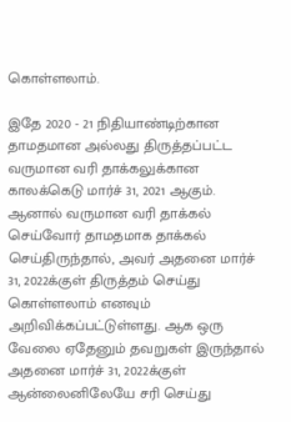கொள்ளலாம்.

இதே 2020 - 21 நிதியாண்டிற்கான தாமதமான அல்லது திருத்தப்பட்ட வருமான வரி தாக்கலுக்கான காலக்கெடு மார்ச் 31, 2021 ஆகும். ஆனால் வருமான வரி தாக்கல் செய்வோர் தாமதமாக தாக்கல் செய்திருந்தால், அவர் அதனை மார்ச் 31, 2022க்குள் திருத்தம் செய்து கொள்ளலாம் எனவும் அறிவிக்கப்பட்டுள்ளது. ஆக ஒரு வேலை ஏதேனும் தவறுகள் இருந்தால் அதனை மார்ச் 31, 2022க்குள் ஆன்லைனிலேயே சரி செய்து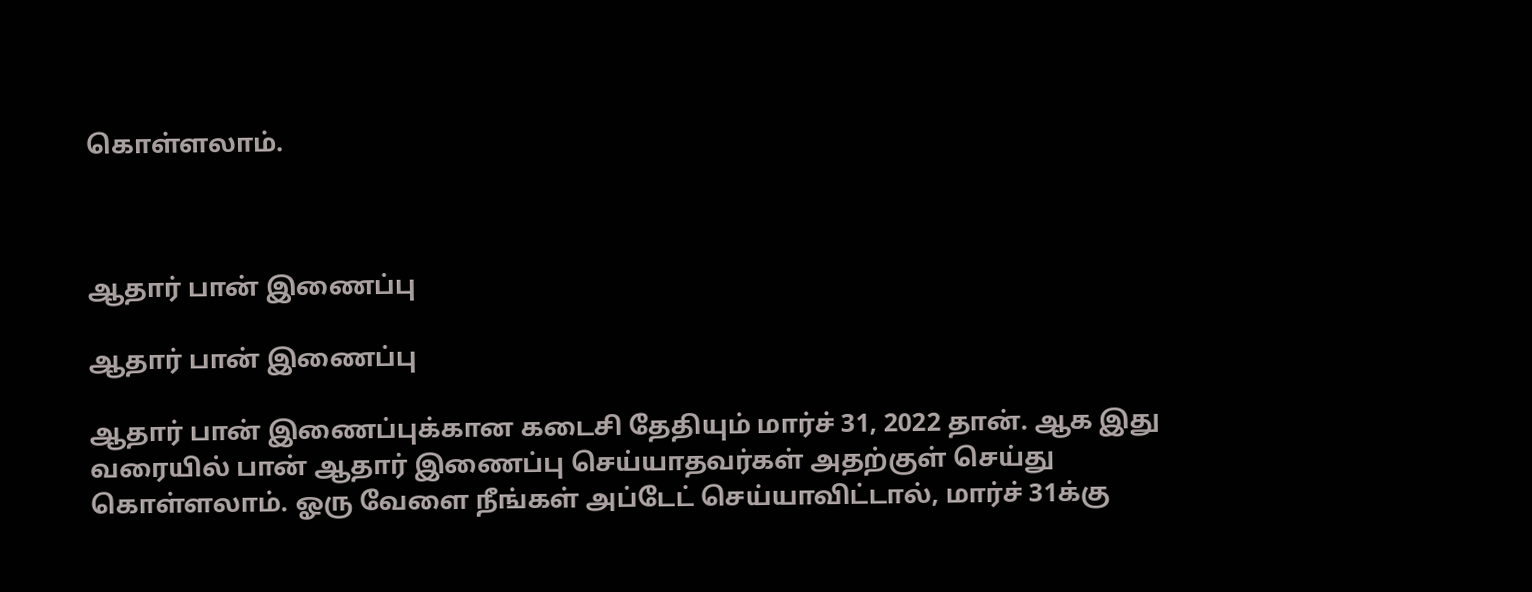கொள்ளலாம்.



ஆதார் பான் இணைப்பு

ஆதார் பான் இணைப்பு

ஆதார் பான் இணைப்புக்கான கடைசி தேதியும் மார்ச் 31, 2022 தான். ஆக இது வரையில் பான் ஆதார் இணைப்பு செய்யாதவர்கள் அதற்குள் செய்து கொள்ளலாம். ஓரு வேளை நீங்கள் அப்டேட் செய்யாவிட்டால், மார்ச் 31க்கு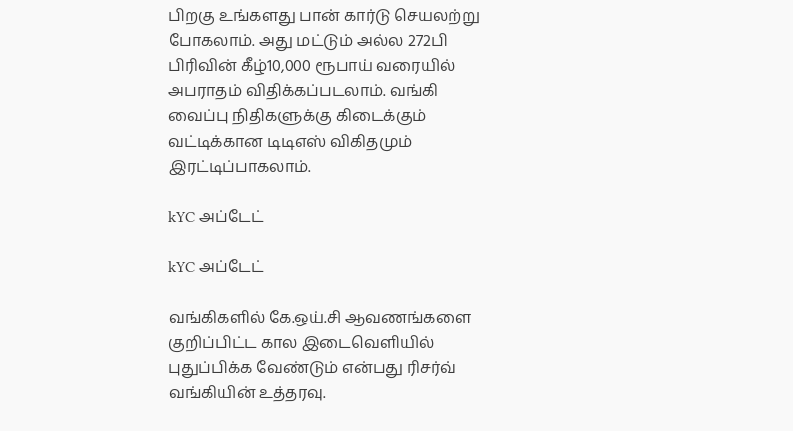பிறகு உங்களது பான் கார்டு செயலற்று போகலாம். அது மட்டும் அல்ல 272பி பிரிவின் கீழ்10,000 ரூபாய் வரையில் அபராதம் விதிக்கப்படலாம். வங்கி வைப்பு நிதிகளுக்கு கிடைக்கும் வட்டிக்கான டிடிஎஸ் விகிதமும் இரட்டிப்பாகலாம்.

kYC அப்டேட்

kYC அப்டேட்

வங்கிகளில் கே.ஒய்.சி ஆவணங்களை குறிப்பிட்ட கால இடைவெளியில் புதுப்பிக்க வேண்டும் என்பது ரிசர்வ் வங்கியின் உத்தரவு.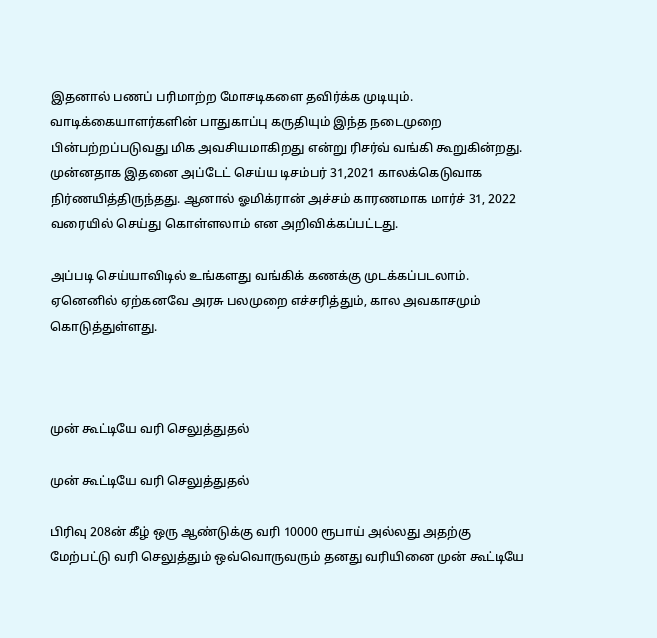இதனால் பணப் பரிமாற்ற மோசடிகளை தவிர்க்க முடியும். வாடிக்கையாளர்களின் பாதுகாப்பு கருதியும் இந்த நடைமுறை பின்பற்றப்படுவது மிக அவசியமாகிறது என்று ரிசர்வ் வங்கி கூறுகின்றது. முன்னதாக இதனை அப்டேட் செய்ய டிசம்பர் 31,2021 காலக்கெடுவாக நிர்ணயித்திருந்தது. ஆனால் ஓமிக்ரான் அச்சம் காரணமாக மார்ச் 31, 2022 வரையில் செய்து கொள்ளலாம் என அறிவிக்கப்பட்டது.

அப்படி செய்யாவிடில் உங்களது வங்கிக் கணக்கு முடக்கப்படலாம். ஏனெனில் ஏற்கனவே அரசு பலமுறை எச்சரித்தும், கால அவகாசமும் கொடுத்துள்ளது.



முன் கூட்டியே வரி செலுத்துதல்

முன் கூட்டியே வரி செலுத்துதல்

பிரிவு 208ன் கீழ் ஒரு ஆண்டுக்கு வரி 10000 ரூபாய் அல்லது அதற்கு மேற்பட்டு வரி செலுத்தும் ஒவ்வொருவரும் தனது வரியினை முன் கூட்டியே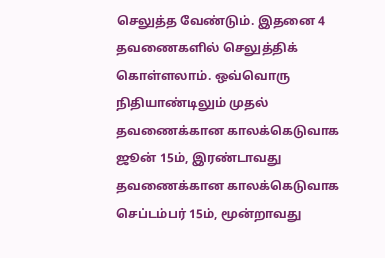செலுத்த வேண்டும். இதனை 4 தவணைகளில் செலுத்திக் கொள்ளலாம். ஒவ்வொரு நிதியாண்டிலும் முதல் தவணைக்கான காலக்கெடுவாக ஜூன் 15ம், இரண்டாவது தவணைக்கான காலக்கெடுவாக செப்டம்பர் 15ம், மூன்றாவது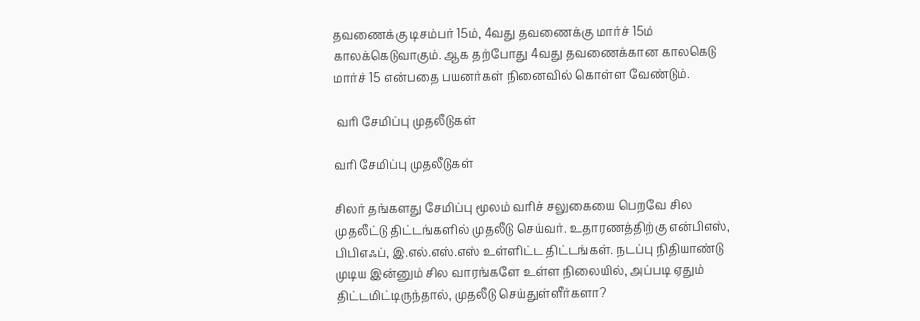தவணைக்கு டிசம்பர் 15ம், 4வது தவணைக்கு மார்ச் 15ம் காலக்கெடுவாகும். ஆக தற்போது 4வது தவணைக்கான காலகெடு மார்ச் 15 என்பதை பயனர்கள் நினைவில் கொள்ள வேண்டும்.

 வரி சேமிப்பு முதலீடுகள்

வரி சேமிப்பு முதலீடுகள்

சிலர் தங்களது சேமிப்பு மூலம் வரிச் சலுகையை பெறவே சில முதலீட்டு திட்டங்களில் முதலீடு செய்வர். உதாரணத்திற்கு என்பிஎஸ், பிபிஎஃப், இ.எல்.எஸ்.எஸ் உள்ளிட்ட திட்டங்கள். நடப்பு நிதியாண்டு முடிய இன்னும் சில வாரங்களே உள்ள நிலையில், அப்படி ஏதும் திட்டமிட்டிருந்தால், முதலீடு செய்துள்ளீர்களா?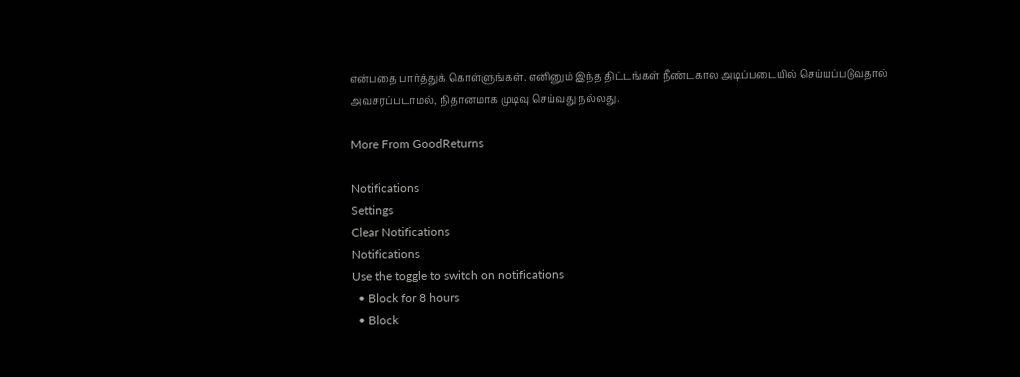என்பதை பார்த்துக் கொள்ளுங்கள். எனினும் இந்த திட்டங்கள் நீண்டகால அடிப்படையில் செய்யப்படுவதால் அவசரப்படாமல், நிதானமாக முடிவு செய்வது நல்லது.

More From GoodReturns

Notifications
Settings
Clear Notifications
Notifications
Use the toggle to switch on notifications
  • Block for 8 hours
  • Block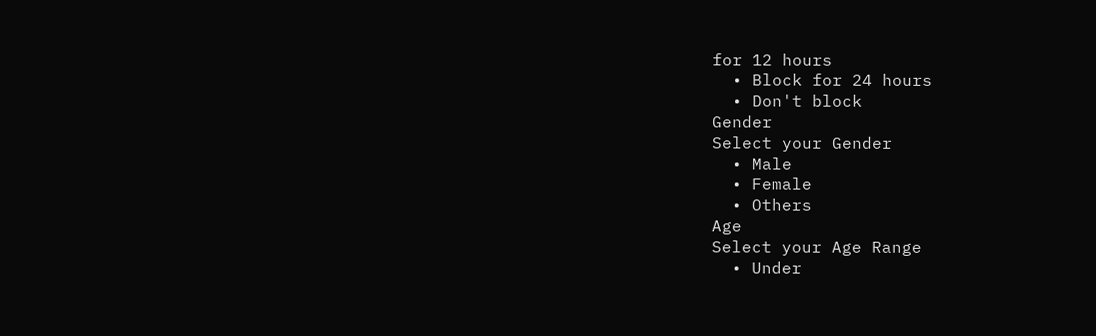for 12 hours
  • Block for 24 hours
  • Don't block
Gender
Select your Gender
  • Male
  • Female
  • Others
Age
Select your Age Range
  • Under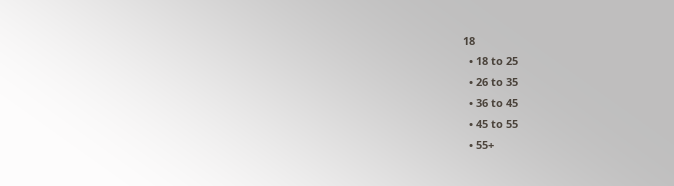18
  • 18 to 25
  • 26 to 35
  • 36 to 45
  • 45 to 55
  • 55+